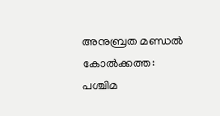അനുബ്രത മണ്ഡൽ
കോൽക്കത്ത: പശ്ചിമ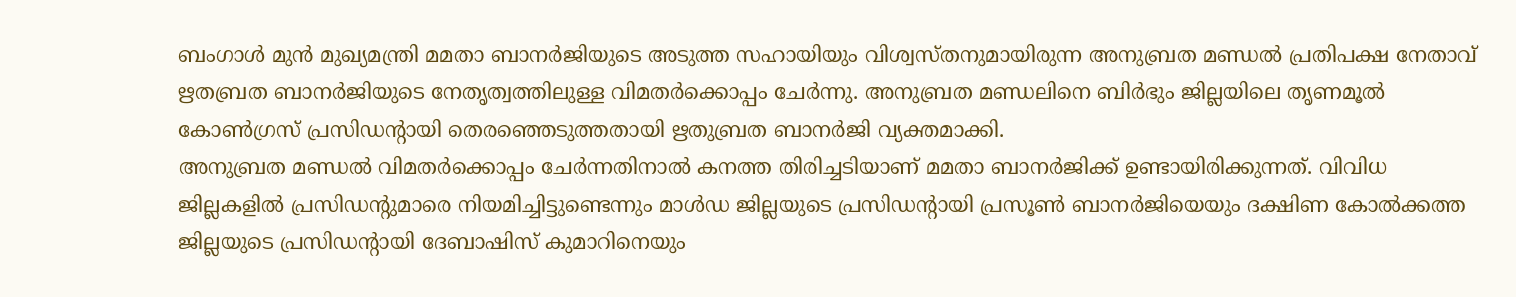ബംഗാൾ മുൻ മുഖ്യമന്ത്രി മമതാ ബാനർജിയുടെ അടുത്ത സഹായിയും വിശ്വസ്തനുമായിരുന്ന അനുബ്രത മണ്ഡൽ പ്രതിപക്ഷ നേതാവ് ഋതബ്രത ബാനർജിയുടെ നേതൃത്വത്തിലുള്ള വിമതർക്കൊപ്പം ചേർന്നു. അനുബ്രത മണ്ഡലിനെ ബിർഭും ജില്ലയിലെ തൃണമൂൽ കോൺഗ്രസ് പ്രസിഡന്റായി തെരഞ്ഞെടുത്തതായി ഋതുബ്രത ബാനർജി വ്യക്തമാക്കി.
അനുബ്രത മണ്ഡൽ വിമതർക്കൊപ്പം ചേർന്നതിനാൽ കനത്ത തിരിച്ചടിയാണ് മമതാ ബാനർജിക്ക് ഉണ്ടായിരിക്കുന്നത്. വിവിധ ജില്ലകളിൽ പ്രസിഡന്റുമാരെ നിയമിച്ചിട്ടുണ്ടെന്നും മാൾഡ ജില്ലയുടെ പ്രസിഡന്റായി പ്രസൂൺ ബാനർജിയെയും ദക്ഷിണ കോൽക്കത്ത ജില്ലയുടെ പ്രസിഡന്റായി ദേബാഷിസ് കുമാറിനെയും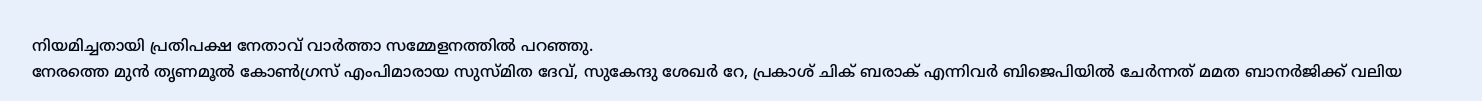നിയമിച്ചതായി പ്രതിപക്ഷ നേതാവ് വാർത്താ സമ്മേളനത്തിൽ പറഞ്ഞു.
നേരത്തെ മുൻ തൃണമൂൽ കോൺഗ്രസ് എംപിമാരായ സുസ്മിത ദേവ്, സുകേന്ദു ശേഖർ റേ, പ്രകാശ് ചിക് ബരാക് എന്നിവർ ബിജെപിയിൽ ചേർന്നത് മമത ബാനർജിക്ക് വലിയ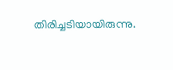തിരിച്ചടിയായിരുന്നു.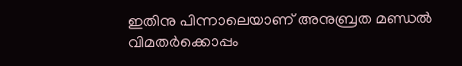ഇതിനു പിന്നാലെയാണ് അനുബ്രത മണ്ഡൽ വിമതർക്കൊപ്പം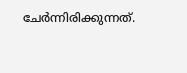ചേർന്നിരിക്കുന്നത്.